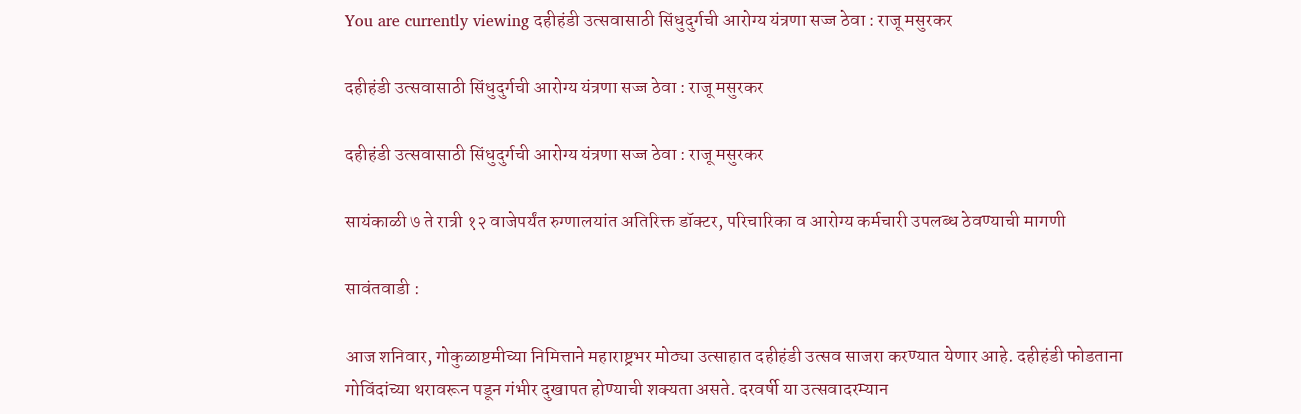You are currently viewing दहीहंडी उत्सवासाठी सिंधुदुर्गची आरोग्य यंत्रणा सज्ज ठेवा : राजू मसुरकर

दहीहंडी उत्सवासाठी सिंधुदुर्गची आरोग्य यंत्रणा सज्ज ठेवा : राजू मसुरकर

दहीहंडी उत्सवासाठी सिंधुदुर्गची आरोग्य यंत्रणा सज्ज ठेवा : राजू मसुरकर

सायंकाळी ७ ते रात्री १२ वाजेपर्यंत रुग्णालयांत अतिरिक्त डॉक्टर, परिचारिका व आरोग्य कर्मचारी उपलब्ध ठेवण्याची मागणी

सावंतवाडी :

आज शनिवार, गोकुळाष्टमीच्या निमित्ताने महाराष्ट्रभर मोठ्या उत्साहात दहीहंडी उत्सव साजरा करण्यात येणार आहे. दहीहंडी फोडताना गोविंदांच्या थरावरून पडून गंभीर दुखापत होण्याची शक्यता असते. दरवर्षी या उत्सवादरम्यान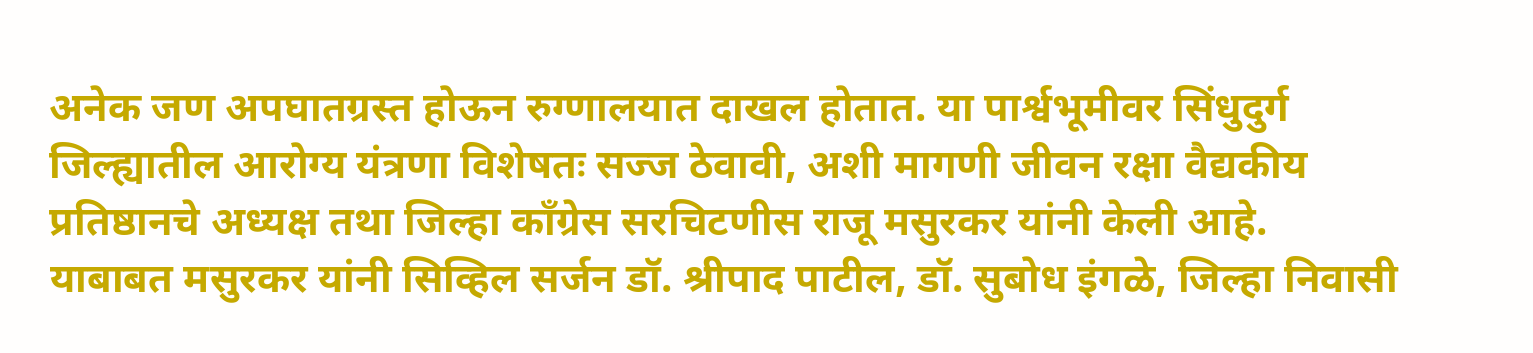अनेक जण अपघातग्रस्त होऊन रुग्णालयात दाखल होतात. या पार्श्वभूमीवर सिंधुदुर्ग जिल्ह्यातील आरोग्य यंत्रणा विशेषतः सज्ज ठेवावी, अशी मागणी जीवन रक्षा वैद्यकीय प्रतिष्ठानचे अध्यक्ष तथा जिल्हा काँग्रेस सरचिटणीस राजू मसुरकर यांनी केली आहे.
याबाबत मसुरकर यांनी सिव्हिल सर्जन डॉ. श्रीपाद पाटील, डॉ. सुबोध इंगळे, जिल्हा निवासी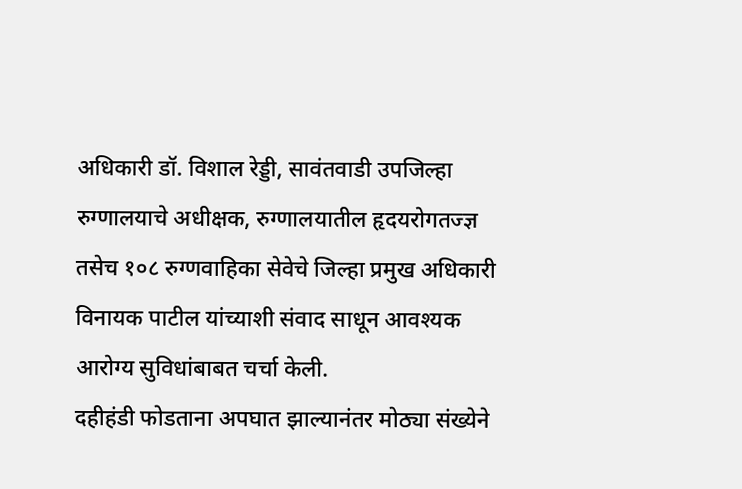अधिकारी डॉ. विशाल रेड्डी, सावंतवाडी उपजिल्हा रुग्णालयाचे अधीक्षक, रुग्णालयातील हृदयरोगतज्ज्ञ तसेच १०८ रुग्णवाहिका सेवेचे जिल्हा प्रमुख अधिकारी विनायक पाटील यांच्याशी संवाद साधून आवश्यक आरोग्य सुविधांबाबत चर्चा केली.
दहीहंडी फोडताना अपघात झाल्यानंतर मोठ्या संख्येने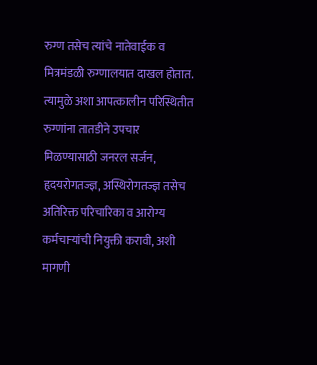रुग्ण तसेच त्यांचे नातेवाईक व मित्रमंडळी रुग्णालयात दाखल होतात. त्यामुळे अशा आपत्कालीन परिस्थितीत रुग्णांना तातडीने उपचार मिळण्यासाठी जनरल सर्जन, हृदयरोगतज्ज्ञ, अस्थिरोगतज्ज्ञ तसेच अतिरिक्त परिचारिका व आरोग्य कर्मचाऱ्यांची नियुक्ती करावी, अशी मागणी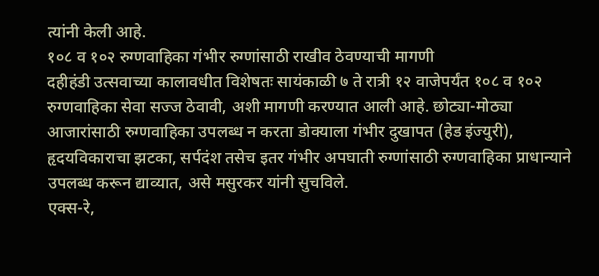त्यांनी केली आहे.
१०८ व १०२ रुग्णवाहिका गंभीर रुग्णांसाठी राखीव ठेवण्याची मागणी
दहीहंडी उत्सवाच्या कालावधीत विशेषतः सायंकाळी ७ ते रात्री १२ वाजेपर्यंत १०८ व १०२ रुग्णवाहिका सेवा सज्ज ठेवावी, अशी मागणी करण्यात आली आहे. छोट्या-मोठ्या आजारांसाठी रुग्णवाहिका उपलब्ध न करता डोक्याला गंभीर दुखापत (हेड इंज्युरी), हृदयविकाराचा झटका, सर्पदंश तसेच इतर गंभीर अपघाती रुग्णांसाठी रुग्णवाहिका प्राधान्याने उपलब्ध करून द्याव्यात, असे मसुरकर यांनी सुचविले.
एक्स-रे,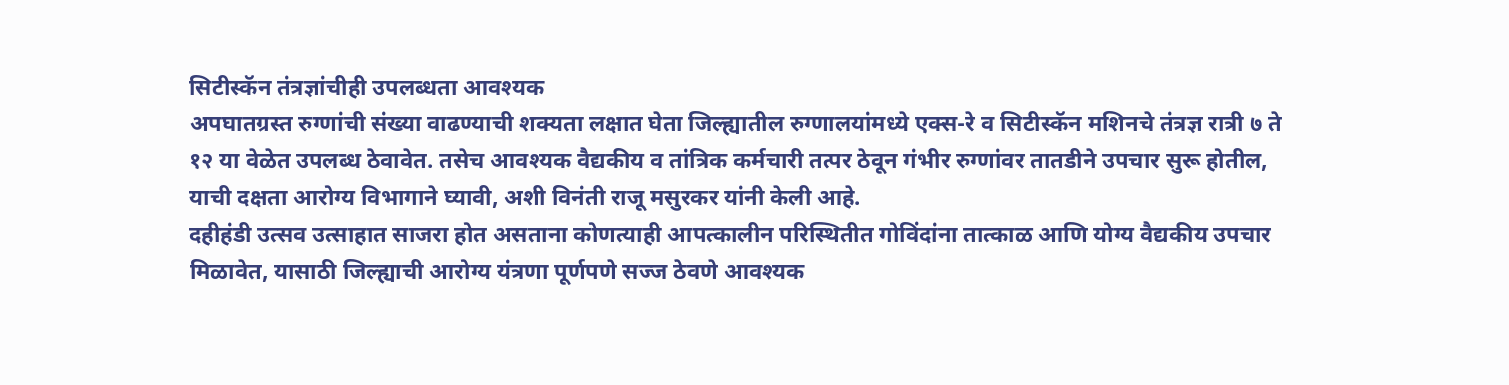सिटीस्कॅन तंत्रज्ञांचीही उपलब्धता आवश्यक
अपघातग्रस्त रुग्णांची संख्या वाढण्याची शक्यता लक्षात घेता जिल्ह्यातील रुग्णालयांमध्ये एक्स-रे व सिटीस्कॅन मशिनचे तंत्रज्ञ रात्री ७ ते १२ या वेळेत उपलब्ध ठेवावेत. तसेच आवश्यक वैद्यकीय व तांत्रिक कर्मचारी तत्पर ठेवून गंभीर रुग्णांवर तातडीने उपचार सुरू होतील, याची दक्षता आरोग्य विभागाने घ्यावी, अशी विनंती राजू मसुरकर यांनी केली आहे.
दहीहंडी उत्सव उत्साहात साजरा होत असताना कोणत्याही आपत्कालीन परिस्थितीत गोविंदांना तात्काळ आणि योग्य वैद्यकीय उपचार मिळावेत, यासाठी जिल्ह्याची आरोग्य यंत्रणा पूर्णपणे सज्ज ठेवणे आवश्यक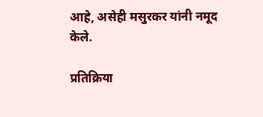आहे, असेही मसुरकर यांनी नमूद केले.

प्रतिक्रिया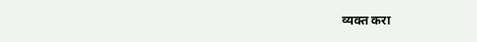व्यक्त करा